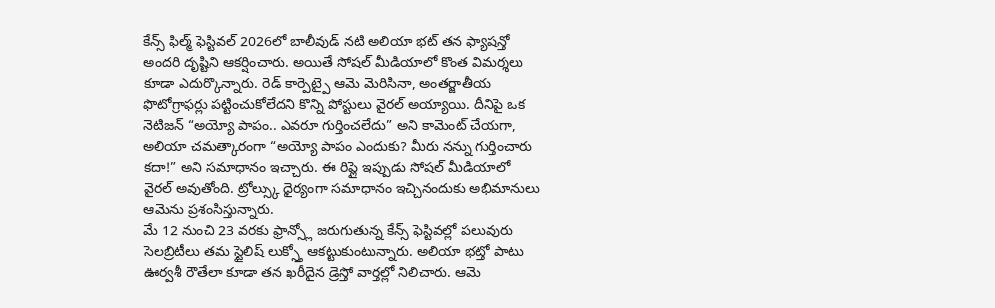కేన్స్ ఫిల్మ్ ఫెస్టివల్ 2026లో బాలీవుడ్ నటి అలియా భట్ తన ఫ్యాషన్తో అందరి దృష్టిని ఆకర్షించారు. అయితే సోషల్ మీడియాలో కొంత విమర్శలు కూడా ఎదుర్కొన్నారు. రెడ్ కార్పెట్పై ఆమె మెరిసినా, అంతర్జాతీయ ఫొటోగ్రాఫర్లు పట్టించుకోలేదని కొన్ని పోస్టులు వైరల్ అయ్యాయి. దీనిపై ఒక నెటిజన్ “అయ్యో పాపం.. ఎవరూ గుర్తించలేదు” అని కామెంట్ చేయగా, అలియా చమత్కారంగా “అయ్యో పాపం ఎందుకు? మీరు నన్ను గుర్తించారు కదా!” అని సమాధానం ఇచ్చారు. ఈ రిప్లై ఇప్పుడు సోషల్ మీడియాలో వైరల్ అవుతోంది. ట్రోల్స్కు ధైర్యంగా సమాధానం ఇచ్చినందుకు అభిమానులు ఆమెను ప్రశంసిస్తున్నారు.
మే 12 నుంచి 23 వరకు ఫ్రాన్స్లో జరుగుతున్న కేన్స్ ఫెస్టివల్లో పలువురు సెలబ్రిటీలు తమ స్టైలిష్ లుక్స్తో ఆకట్టుకుంటున్నారు. అలియా భట్తో పాటు ఊర్వశీ రౌతేలా కూడా తన ఖరీదైన డ్రెస్తో వార్తల్లో నిలిచారు. ఆమె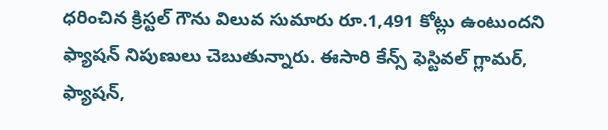ధరించిన క్రిస్టల్ గౌను విలువ సుమారు రూ.1,491 కోట్లు ఉంటుందని ఫ్యాషన్ నిపుణులు చెబుతున్నారు. ఈసారి కేన్స్ ఫెస్టివల్ గ్లామర్, ఫ్యాషన్,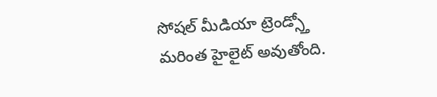సోషల్ మీడియా ట్రెండ్స్తో మరింత హైలైట్ అవుతోంది.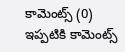కామెంట్స్ (0)
ఇప్పటికి కామెంట్స్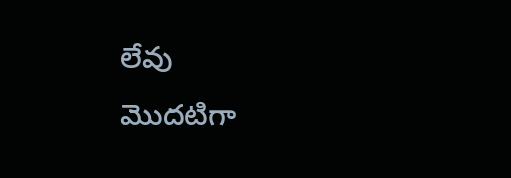లేవు
మొదటిగా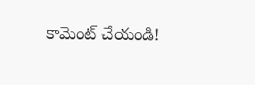కామెంట్ చేయండి!